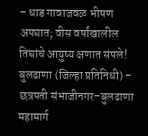– धाड गावाजवळ भीषण अपघात; वीस वर्षांखालील तिघांचे आयुष्य क्षणात संपले!
बुलढाणा (जिल्हा प्रतिनिधी) – छत्रपती संभाजीनगर–बुलढाणा महामार्ग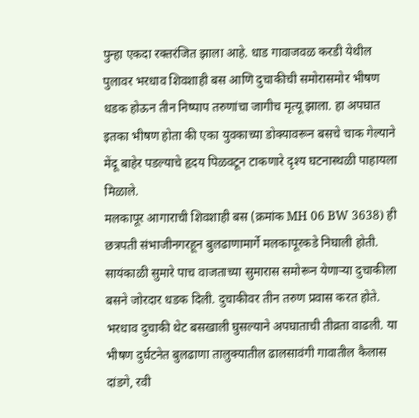पुन्हा एकदा रक्तरंजित झाला आहे. धाड गावाजवळ करडी येथील पुलावर भरधाव शिवशाही बस आणि दुचाकीची समोरासमोर भीषण धडक होऊन तीन निष्पाप तरुणांचा जागीच मृत्यू झाला. हा अपघात इतका भीषण होता की एका युवकाच्या डोक्यावरून बसचे चाक गेल्याने मेंदू बाहेर पडल्याचे हृदय पिळवटून टाकणारे दृश्य घटनास्थळी पाहायला मिळाले.
मलकापूर आगाराची शिवशाही बस (क्रमांक MH 06 BW 3638) ही छत्रपती संभाजीनगरहून बुलढाणामार्गे मलकापूरकडे निघाली होती. सायंकाळी सुमारे पाच वाजताच्या सुमारास समोरून येणाऱ्या दुचाकीला बसने जोरदार धडक दिली. दुचाकीवर तीन तरुण प्रवास करत होते. भरधाव दुचाकी थेट बसखाली घुसल्याने अपघाताची तीव्रता वाढली. या भीषण दुर्घटनेत बुलढाणा तालुक्यातील ढालसावंगी गावातील कैलास दांडगे, रवी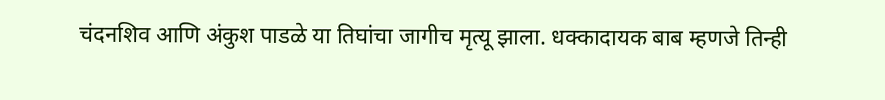चंदनशिव आणि अंकुश पाडळे या तिघांचा जागीच मृत्यू झाला. धक्कादायक बाब म्हणजे तिन्ही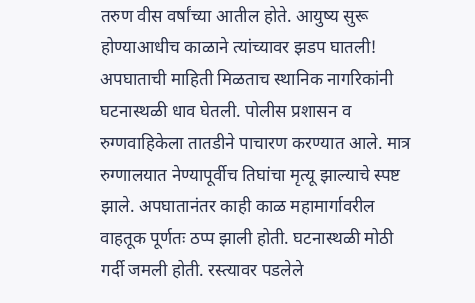तरुण वीस वर्षांच्या आतील होते. आयुष्य सुरू होण्याआधीच काळाने त्यांच्यावर झडप घातली!
अपघाताची माहिती मिळताच स्थानिक नागरिकांनी घटनास्थळी धाव घेतली. पोलीस प्रशासन व रुग्णवाहिकेला तातडीने पाचारण करण्यात आले. मात्र रुग्णालयात नेण्यापूर्वीच तिघांचा मृत्यू झाल्याचे स्पष्ट झाले. अपघातानंतर काही काळ महामार्गावरील वाहतूक पूर्णतः ठप्प झाली होती. घटनास्थळी मोठी गर्दी जमली होती. रस्त्यावर पडलेले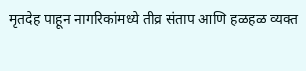मृतदेह पाहून नागरिकांमध्ये तीव्र संताप आणि हळहळ व्यक्त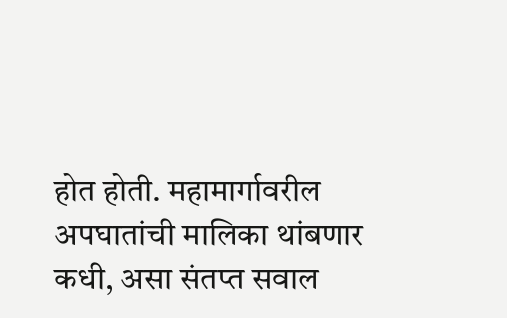होत होती. महामार्गावरील अपघातांची मालिका थांबणार कधी, असा संतप्त सवाल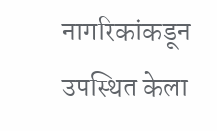नागरिकांकडून उपस्थित केला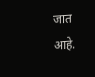जात आहे.